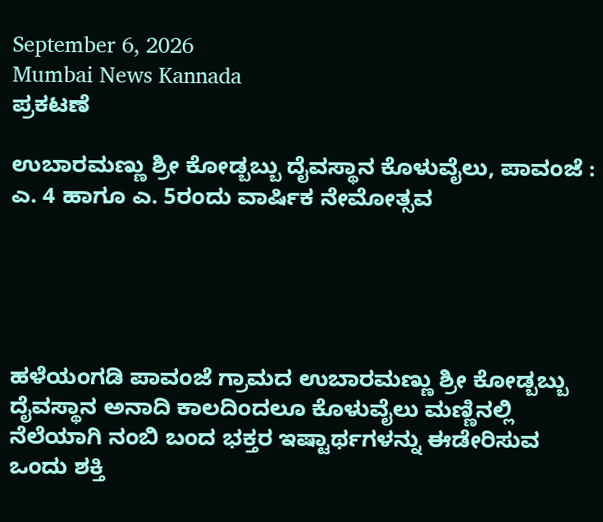September 6, 2026
Mumbai News Kannada
ಪ್ರಕಟಣೆ

ಉಬಾರಮಣ್ಣು ಶ್ರೀ ಕೋಡ್ಬಬ್ಬು ದೈವಸ್ಥಾನ ಕೊಳುವೈಲು, ಪಾವಂಜೆ : ಎ. 4 ಹಾಗೂ ಎ. 5ರಂದು ವಾರ್ಷಿಕ ನೇಮೋತ್ಸವ





ಹಳೆಯಂಗಡಿ ಪಾವಂಜೆ ಗ್ರಾಮದ ಉಬಾರಮಣ್ಣು ಶ್ರೀ ಕೋಡ್ಬಬ್ಬು ದೈವಸ್ಥಾನ ಅನಾದಿ ಕಾಲದಿಂದಲೂ ಕೊಳುವೈಲು ಮಣ್ಣಿನಲ್ಲಿ ನೆಲೆಯಾಗಿ ನಂಬಿ ಬಂದ ಭಕ್ತರ ಇಷ್ಟಾರ್ಥಗಳನ್ನು ಈಡೇರಿಸುವ ಒಂದು ಶಕ್ತಿ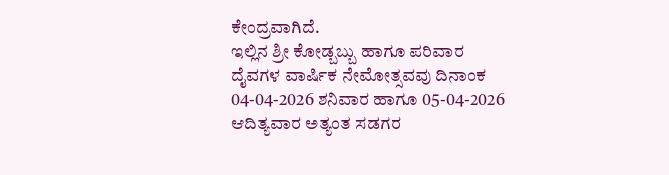ಕೇಂದ್ರವಾಗಿದೆ.
ಇಲ್ಲಿನ ಶ್ರೀ ಕೋಡ್ಬಬ್ಬು ಹಾಗೂ ಪರಿವಾರ ದೈವಗಳ ವಾರ್ಷಿಕ ನೇಮೋತ್ಸವವು ದಿನಾಂಕ 04-04-2026 ಶನಿವಾರ ಹಾಗೂ 05-04-2026 ಆದಿತ್ಯವಾರ ಅತ್ಯಂತ ಸಡಗರ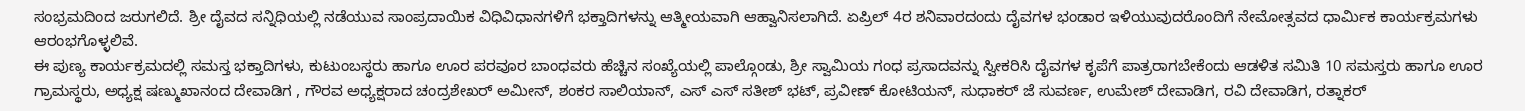ಸಂಭ್ರಮದಿಂದ ಜರುಗಲಿದೆ. ಶ್ರೀ ದೈವದ ಸನ್ನಿಧಿಯಲ್ಲಿ ನಡೆಯುವ ಸಾಂಪ್ರದಾಯಿಕ ವಿಧಿವಿಧಾನಗಳಿಗೆ ಭಕ್ತಾದಿಗಳನ್ನು ಆತ್ಮೀಯವಾಗಿ ಆಹ್ವಾನಿಸಲಾಗಿದೆ. ಏಪ್ರಿಲ್ 4ರ ಶನಿವಾರದಂದು ದೈವಗಳ ಭಂಡಾರ ಇಳಿಯುವುದರೊಂದಿಗೆ ನೇಮೋತ್ಸವದ ಧಾರ್ಮಿಕ ಕಾರ್ಯಕ್ರಮಗಳು ಆರಂಭಗೊಳ್ಳಲಿವೆ.
ಈ ಪುಣ್ಯ ಕಾರ್ಯಕ್ರಮದಲ್ಲಿ ಸಮಸ್ತ ಭಕ್ತಾದಿಗಳು, ಕುಟುಂಬಸ್ಥರು ಹಾಗೂ ಊರ ಪರವೂರ ಬಾಂಧವರು ಹೆಚ್ಚಿನ ಸಂಖ್ಯೆಯಲ್ಲಿ ಪಾಲ್ಗೊಂಡು, ಶ್ರೀ ಸ್ವಾಮಿಯ ಗಂಧ ಪ್ರಸಾದವನ್ನು ಸ್ವೀಕರಿಸಿ ದೈವಗಳ ಕೃಪೆಗೆ ಪಾತ್ರರಾಗಬೇಕೆಂದು ಆಡಳಿತ ಸಮಿತಿ 10 ಸಮಸ್ತರು ಹಾಗೂ ಊರ ಗ್ರಾಮಸ್ಥರು, ಅಧ್ಯಕ್ಷ ಷಣ್ಮುಖಾನಂದ ದೇವಾಡಿಗ , ಗೌರವ ಅಧ್ಯಕ್ಷರಾದ ಚಂದ್ರಶೇಖರ್ ಅಮೀನ್, ಶಂಕರ ಸಾಲಿಯಾನ್, ಎಸ್ ಎಸ್ ಸತೀಶ್ ಭಟ್, ಪ್ರವೀಣ್ ಕೋಟಿಯನ್, ಸುಧಾಕರ್ ಜೆ ಸುವರ್ಣ, ಉಮೇಶ್ ದೇವಾಡಿಗ, ರವಿ ದೇವಾಡಿಗ, ರತ್ನಾಕರ್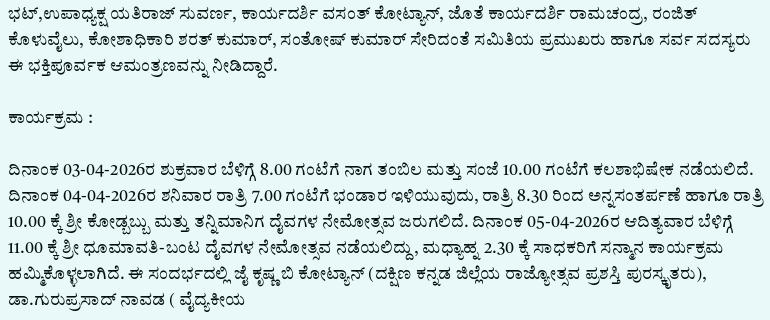ಭಟ್,ಉಪಾಧ್ಯಕ್ಷ ಯತಿರಾಜ್ ಸುವರ್ಣ, ಕಾರ್ಯದರ್ಶಿ ವಸಂತ್ ಕೋಟ್ಯಾನ್, ಜೊತೆ ಕಾರ್ಯದರ್ಶಿ ರಾಮಚಂದ್ರ, ರಂಜಿತ್ ಕೊಳುವೈಲು, ಕೋಶಾಧಿಕಾರಿ ಶರತ್ ಕುಮಾರ್, ಸಂತೋಷ್ ಕುಮಾರ್ ಸೇರಿದಂತೆ ಸಮಿತಿಯ ಪ್ರಮುಖರು ಹಾಗೂ ಸರ್ವ ಸದಸ್ಯರು ಈ ಭಕ್ತಿಪೂರ್ವಕ ಆಮಂತ್ರಣವನ್ನು ನೀಡಿದ್ದಾರೆ.

ಕಾರ್ಯಕ್ರಮ :

ದಿನಾಂಕ 03-04-2026ರ ಶುಕ್ರವಾರ ಬೆಳಿಗ್ಗೆ 8.00 ಗಂಟೆಗೆ ನಾಗ ತಂಬಿಲ ಮತ್ತು ಸಂಜೆ 10.00 ಗಂಟೆಗೆ ಕಲಶಾಭಿಷೇಕ ನಡೆಯಲಿದೆ.
ದಿನಾಂಕ 04-04-2026ರ ಶನಿವಾರ ರಾತ್ರಿ 7.00 ಗಂಟೆಗೆ ಭಂಡಾರ ಇಳಿಯುವುದು, ರಾತ್ರಿ 8.30 ರಿಂದ ಅನ್ನಸಂತರ್ಪಣೆ ಹಾಗೂ ರಾತ್ರಿ 10.00 ಕ್ಕೆ ಶ್ರೀ ಕೋಡ್ಬಬ್ಬು ಮತ್ತು ತನ್ನಿಮಾನಿಗ ದೈವಗಳ ನೇಮೋತ್ಸವ ಜರುಗಲಿದೆ. ದಿನಾಂಕ 05-04-2026ರ ಆದಿತ್ಯವಾರ ಬೆಳಿಗ್ಗೆ 11.00 ಕ್ಕೆ ಶ್ರೀ ಧೂಮಾವತಿ-ಬಂಟ ದೈವಗಳ ನೇಮೋತ್ಸವ ನಡೆಯಲಿದ್ದು, ಮಧ್ಯಾಹ್ನ 2.30 ಕ್ಕೆ ಸಾಧಕರಿಗೆ ಸನ್ಮಾನ ಕಾರ್ಯಕ್ರಮ ಹಮ್ಮಿಕೊಳ್ಳಲಾಗಿದೆ. ಈ ಸಂದರ್ಭದಲ್ಲಿ ಜೈ ಕೃಷ್ಣ ಬಿ ಕೋಟ್ಯಾನ್ (ದಕ್ಷಿಣ ಕನ್ನಡ ಜಿಲ್ಲೆಯ ರಾಜ್ಯೋತ್ಸವ ಪ್ರಶಸ್ತಿ ಪುರಸ್ಕೃತರು), ಡಾ.ಗುರುಪ್ರಸಾದ್ ನಾವಡ ( ವೈದ್ಯಕೀಯ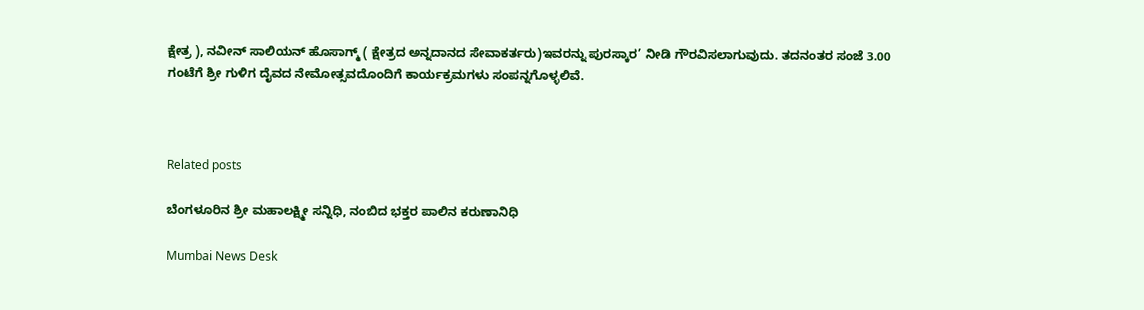ಕ್ಷೇತ್ರ ), ನವೀನ್ ಸಾಲಿಯನ್ ಹೊಸಾಗ್ಮ್ ( ಕ್ಷೇತ್ರದ ಅನ್ನದಾನದ ಸೇವಾಕರ್ತರು)ಇವರನ್ನು ಪುರಸ್ಕಾರ’ ನೀಡಿ ಗೌರವಿಸಲಾಗುವುದು. ತದನಂತರ ಸಂಜೆ 3.00 ಗಂಟೆಗೆ ಶ್ರೀ ಗುಳಿಗ ದೈವದ ನೇಮೋತ್ಸವದೊಂದಿಗೆ ಕಾರ್ಯಕ್ರಮಗಳು ಸಂಪನ್ನಗೊಳ್ಳಲಿವೆ.



Related posts

ಬೆಂಗಳೂರಿನ ಶ್ರೀ ಮಹಾಲಕ್ಷ್ಮೀ ಸನ್ನಿಧಿ, ನಂಬಿದ ಭಕ್ತರ ಪಾಲಿನ ಕರುಣಾನಿಧಿ

Mumbai News Desk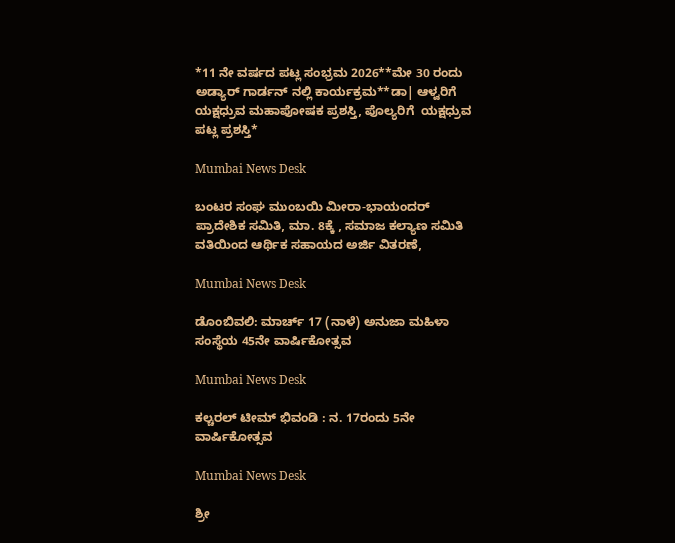*11 ನೇ ವರ್ಷದ ಪಟ್ಲ ಸಂಭ್ರಮ 2026**ಮೇ 30 ರಂದು ಅಡ್ಯಾರ್ ಗಾರ್ಡನ್ ನಲ್ಲಿ ಕಾರ್ಯಕ್ರಮ**ಡಾ| ಆಳ್ವರಿಗೆ ಯಕ್ಷಧ್ರುವ ಮಹಾಪೋಷಕ ಪ್ರಶಸ್ತಿ, ಪೊಲ್ಯರಿಗೆ  ಯಕ್ಷಧ್ರುವ ಪಟ್ಲ ಪ್ರಶಸ್ತಿ*

Mumbai News Desk

ಬಂಟರ ಸಂಘ ಮುಂಬಯಿ ಮೀರಾ-ಭಾಯಂದರ್ ಪ್ರಾದೇಶಿಕ ಸಮಿತಿ, ಮಾ. 8ಕ್ಕೆ , ಸಮಾಜ ಕಲ್ಯಾಣ ಸಮಿತಿ ವತಿಯಿಂದ ಆರ್ಥಿಕ ಸಹಾಯದ ಅರ್ಜಿ ವಿತರಣೆ,

Mumbai News Desk

ಡೊಂಬಿವಲಿ: ಮಾರ್ಚ್ 17 (ನಾಳೆ) ಅನುಜಾ ಮಹಿಳಾ ಸಂಸ್ಥೆಯ 45ನೇ ವಾರ್ಷಿಕೋತ್ಸವ

Mumbai News Desk

ಕಲ್ಚರಲ್ ಟೀಮ್ ಭಿವಂಡಿ : ನ. 17ರಂದು 5ನೇ ವಾರ್ಷಿಕೋತ್ಸವ

Mumbai News Desk

ಶ್ರೀ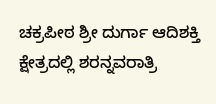ಚಕ್ರಪೀಠ ಶ್ರೀ ದುರ್ಗಾ ಆದಿಶಕ್ತಿ ಕ್ಷೇತ್ರದಲ್ಲಿ ಶರನ್ನವರಾತ್ರಿ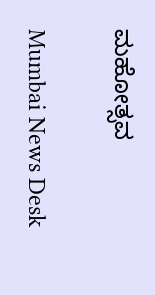ಮಹೋತ್ಸವ

Mumbai News Desk